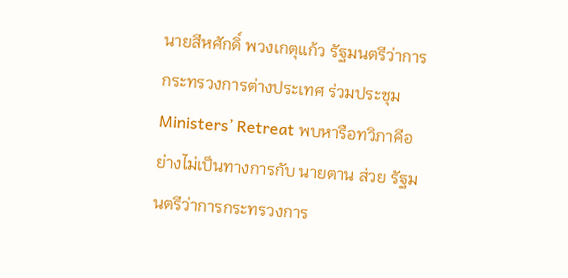นายสีหศักดิ์ พวงเกตุแก้ว รัฐมนตรีว่าการกระทรวงการต่างประเทศ ร่วมประชุม Ministers’ Retreat พบหารือทวิภาคีอย่างไม่เป็นทางการกับ นายตาน ส่วย รัฐมนตรีว่าการกระทรวงการ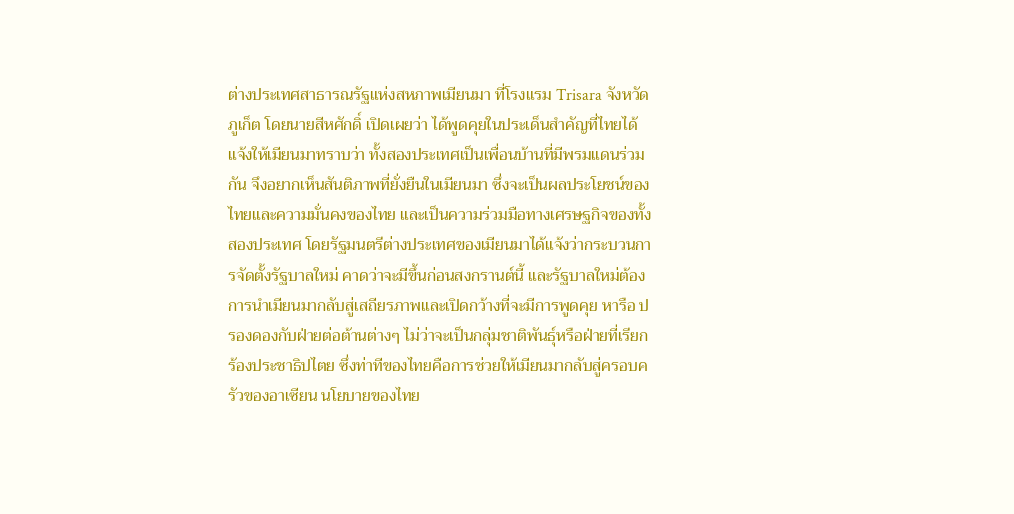ต่างประเทศสาธารณรัฐแห่งสหภาพเมียนมา ที่โรงแรม Trisara จังหวัดภูเก็ต โดยนายสีหศักดิ์ เปิดเผยว่า ได้พูดคุยในประเด็นสำคัญที่ไทยได้แจ้งให้เมียนมาทราบว่า ทั้งสองประเทศเป็นเพื่อนบ้านที่มีพรมแดนร่วมกัน จึงอยากเห็นสันติภาพที่ยั่งยืนในเมียนมา ซึ่งจะเป็นผลประโยชน์ของไทยและความมั่นคงของไทย และเป็นความร่วมมือทางเศรษฐกิจของทั้งสองประเทศ โดยรัฐมนตรีต่างประเทศของเมียนมาได้แจ้งว่ากระบวนการจัดตั้งรัฐบาลใหม่ คาดว่าจะมีขึ้นก่อนสงกรานต์นี้ และรัฐบาลใหม่ต้องการนำเมียนมากลับสู่เสถียรภาพและเปิดกว้างที่จะมีการพูดคุย หารือ ปรองดองกับฝ่ายต่อต้านต่างๆ ไม่ว่าจะเป็นกลุ่มชาติพันธุ์หรือฝ่ายที่เรียกร้องประชาธิปไตย ซึ่งท่าทีของไทยคือการช่วยให้เมียนมากลับสู่ครอบครัวของอาเซียน นโยบายของไทย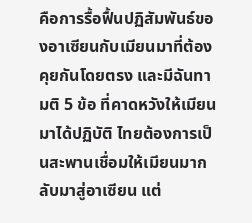คือการรื้อฟื้นปฏิสัมพันธ์ของอาเซียนกับเมียนมาที่ต้องคุยกันโดยตรง และมีฉันทามติ 5 ข้อ ที่คาดหวังให้เมียนมาได้ปฏิบัติ ไทยต้องการเป็นสะพานเชื่อมให้เมียนมากลับมาสู่อาเซียน แต่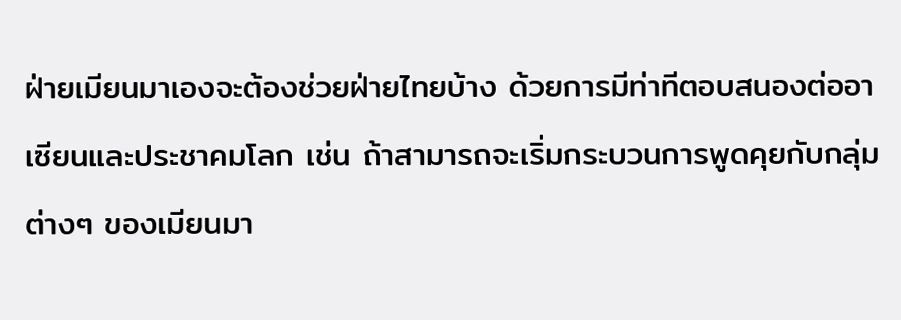ฝ่ายเมียนมาเองจะต้องช่วยฝ่ายไทยบ้าง ด้วยการมีท่าทีตอบสนองต่ออาเซียนและประชาคมโลก เช่น ถ้าสามารถจะเริ่มกระบวนการพูดคุยกับกลุ่มต่างๆ ของเมียนมา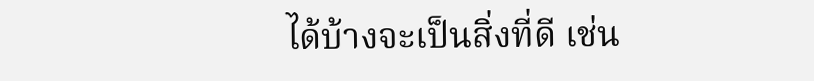ได้บ้างจะเป็นสิ่งที่ดี เช่น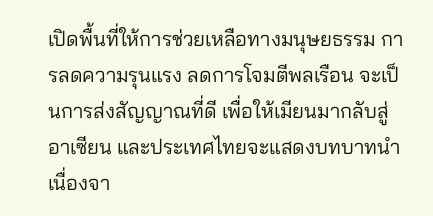เปิดพื้นที่ให้การช่วยเหลือทางมนุษยธรรม การลดความรุนแรง ลดการโจมตีพลเรือน จะเป็นการส่งสัญญาณที่ดี เพื่อให้เมียนมากลับสู่อาเซียน และประเทศไทยจะแสดงบทบาทนำ เนื่องจา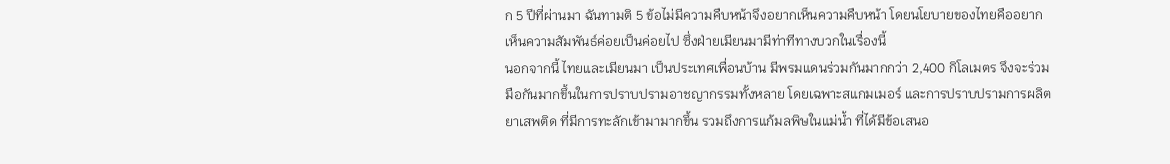ก 5 ปีที่ผ่านมา ฉันทามติ 5 ข้อไม่มีความคืบหน้าจึงอยากเห็นความคืบหน้า โดยนโยบายของไทยคืออยากเห็นความสัมพันธ์ค่อยเป็นค่อยไป ซึ่งฝ่ายเมียนมามีท่าทีทางบวกในเรื่องนี้
นอกจากนี้ ไทยและเมียนมา เป็นประเทศเพื่อนบ้าน มีพรมแดนร่วมกันมากกว่า 2,400 กิโลเมตร จึงจะร่วมมือกันมากขึ้นในการปราบปรามอาชญากรรมทั้งหลาย โดยเฉพาะสแกมเมอร์ และการปราบปรามการผลิตยาเสพติด ที่มีการทะลักเข้ามามากขึ้น รวมถึงการแก้มลพิษในแม่น้ำ ที่ได้มีข้อเสนอ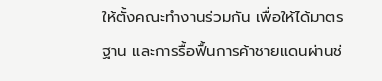ให้ตั้งคณะทำงานร่วมกัน เพื่อให้ได้มาตรฐาน และการรื้อฟื้นการค้าชายแดนผ่านช่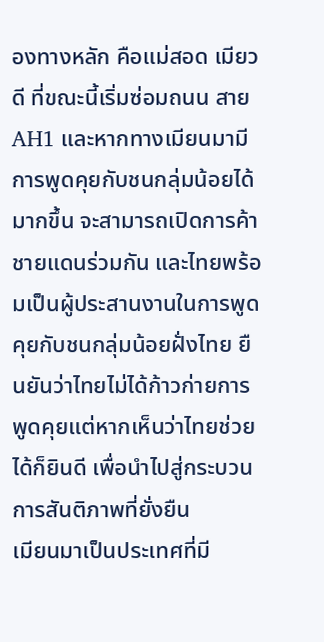องทางหลัก คือแม่สอด เมียวดี ที่ขณะนี้เริ่มซ่อมถนน สาย AH1 และหากทางเมียนมามีการพูดคุยกับชนกลุ่มน้อยได้มากขึ้น จะสามารถเปิดการค้าชายแดนร่วมกัน และไทยพร้อมเป็นผู้ประสานงานในการพูดคุยกับชนกลุ่มน้อยฝั่งไทย ยืนยันว่าไทยไม่ได้ก้าวก่ายการพูดคุยแต่หากเห็นว่าไทยช่วยได้ก็ยินดี เพื่อนำไปสู่กระบวนการสันติภาพที่ยั่งยืน
เมียนมาเป็นประเทศที่มี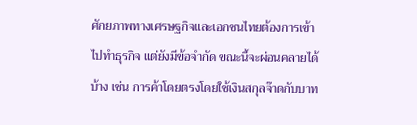ศักยภาพทางเศรษฐกิจและเอกชนไทยต้องการเข้าไปทำธุรกิจ แต่ยังมีข้อจำกัด ขณะนี้จะผ่อนคลายได้บ้าง เช่น การค้าโดยตรงโดยใช้เงินสกุลจ๊าดกับบาท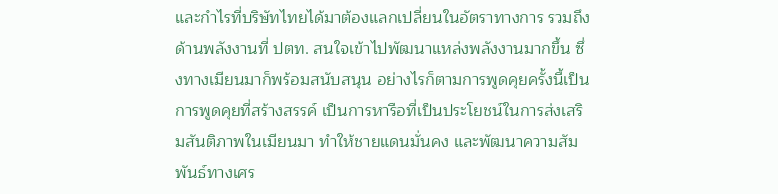และกำไรที่บริษัทไทยได้มาต้องแลกเปลี่ยนในอัตราทางการ รวมถึงด้านพลังงานที่ ปตท. สนใจเข้าไปพัฒนาแหล่งพลังงานมากขึ้น ซึ่งทางเมียนมาก็พร้อมสนับสนุน อย่างไรก็ตามการพูดคุยครั้งนี้เป็นการพูดคุยที่สร้างสรรค์ เป็นการหารือที่เป็นประโยชน์ในการส่งเสริมสันติภาพในเมียนมา ทำให้ชายแดนมั่นคง และพัฒนาความสัมพันธ์ทางเศร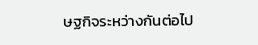ษฐกิจระหว่างกันต่อไป